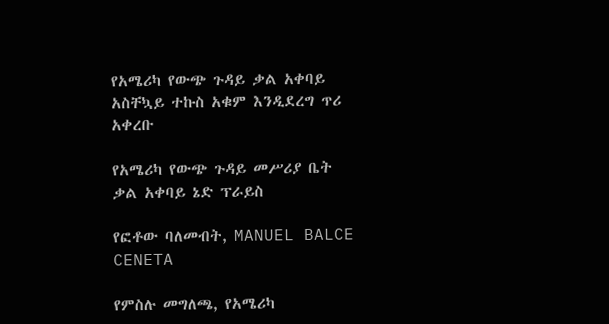የአሜሪካ የውጭ ጉዳይ ቃል አቀባይ አስቸኳይ ተኩስ አቁም እንዲደረግ ጥሪ አቀረቡ

የአሜሪካ የውጭ ጉዳይ መሥሪያ ቤት ቃል አቀባይ ኔድ ፕራይስ

የፎቶው ባለመብት, MANUEL BALCE CENETA

የምስሉ መግለጫ, የአሜሪካ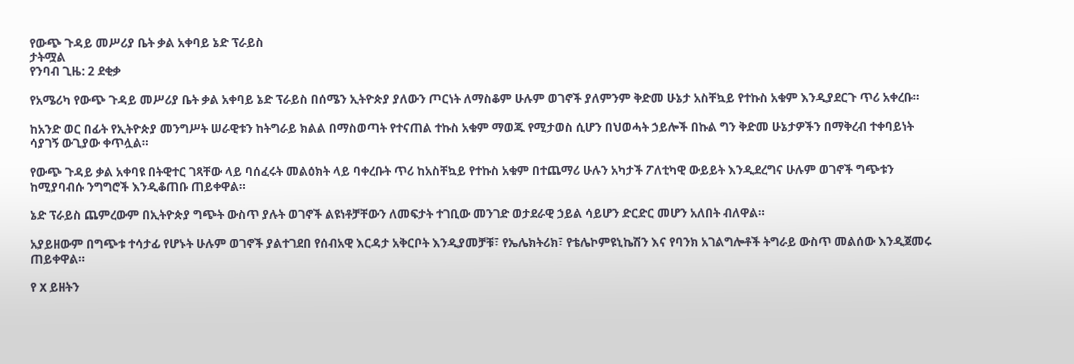የውጭ ጉዳይ መሥሪያ ቤት ቃል አቀባይ ኔድ ፕራይስ
ታትሟል
የንባብ ጊዜ: 2 ደቂቃ

የአሜሪካ የውጭ ጉዳይ መሥሪያ ቤት ቃል አቀባይ ኔድ ፕራይስ በሰሜን ኢትዮጵያ ያለውን ጦርነት ለማስቆም ሁሉም ወገኖች ያለምንም ቅድመ ሁኔታ አስቸኳይ የተኩስ አቁም እንዲያደርጉ ጥሪ አቀረቡ።

ከአንድ ወር በፊት የኢትዮጵያ መንግሥት ሠራዊቱን ከትግራይ ክልል በማስወጣት የተናጠል ተኩስ አቁም ማወጁ የሚታወስ ሲሆን በህወሓት ኃይሎች በኩል ግን ቅድመ ሁኔታዎችን በማቅረብ ተቀባይነት ሳያገኝ ውጊያው ቀጥሏል።

የውጭ ጉዳይ ቃል አቀባዩ በትዊተር ገጻቸው ላይ ባሰፈሩት መልዕክት ላይ ባቀረቡት ጥሪ ከአስቸኳይ የተኩስ አቁም በተጨማሪ ሁሉን አካታች ፖለቲካዊ ውይይት እንዲደረግና ሁሉም ወገኖች ግጭቱን ከሚያባብሱ ንግግሮች እንዲቆጠቡ ጠይቀዋል።

ኔድ ፕራይስ ጨምረውም በኢትዮጵያ ግጭት ውስጥ ያሉት ወገኖች ልዩነቶቻቸውን ለመፍታት ተገቢው መንገድ ወታደራዊ ኃይል ሳይሆን ድርድር መሆን አለበት ብለዋል።

አያይዘውም በግጭቱ ተሳታፊ የሆኑት ሁሉም ወገኖች ያልተገደበ የሰብአዊ እርዳታ አቅርቦት እንዲያመቻቹ፣ የኤሌክትሪክ፣ የቴሌኮምዩኒኬሽን እና የባንክ አገልግሎቶች ትግራይ ውስጥ መልሰው እንዲጀመሩ ጠይቀዋል።

የ X ይዘትን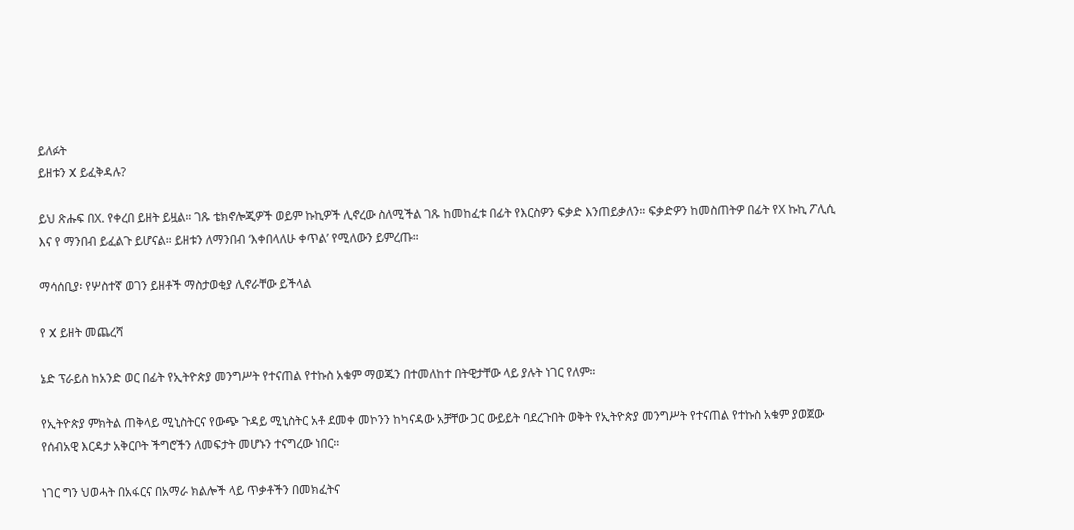ይለፉት
ይዘቱን X ይፈቅዳሉ?

ይህ ጽሑፍ በX. የቀረበ ይዘት ይዟል። ገጹ ቴክኖሎጂዎች ወይም ኩኪዎች ሊኖረው ስለሚችል ገጹ ከመከፈቱ በፊት የእርስዎን ፍቃድ እንጠይቃለን። ፍቃድዎን ከመስጠትዎ በፊት የX ኩኪ ፖሊሲ እና የ ማንበብ ይፈልጉ ይሆናል። ይዘቱን ለማንበብ ‘እቀበላለሁ ቀጥል’ የሚለውን ይምረጡ።

ማሳሰቢያ፡ የሦስተኛ ወገን ይዘቶች ማስታወቂያ ሊኖራቸው ይችላል

የ X ይዘት መጨረሻ

ኔድ ፕራይስ ከአንድ ወር በፊት የኢትዮጵያ መንግሥት የተናጠል የተኩስ አቁም ማወጁን በተመለከተ በትዊታቸው ላይ ያሉት ነገር የለም።

የኢትዮጵያ ምክትል ጠቅላይ ሚኒስትርና የውጭ ጉዳይ ሚኒስትር አቶ ደመቀ መኮንን ከካናዳው አቻቸው ጋር ውይይት ባደረጉበት ወቅት የኢትዮጵያ መንግሥት የተናጠል የተኩስ አቁም ያወጀው የሰብአዊ እርዳታ አቅርቦት ችግሮችን ለመፍታት መሆኑን ተናግረው ነበር።

ነገር ግን ህወሓት በአፋርና በአማራ ክልሎች ላይ ጥቃቶችን በመክፈትና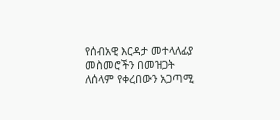የሰብአዊ እርዳታ መተላለፊያ መስመሮችን በመዝጋት ለሰላም የቀረበውን አጋጣሚ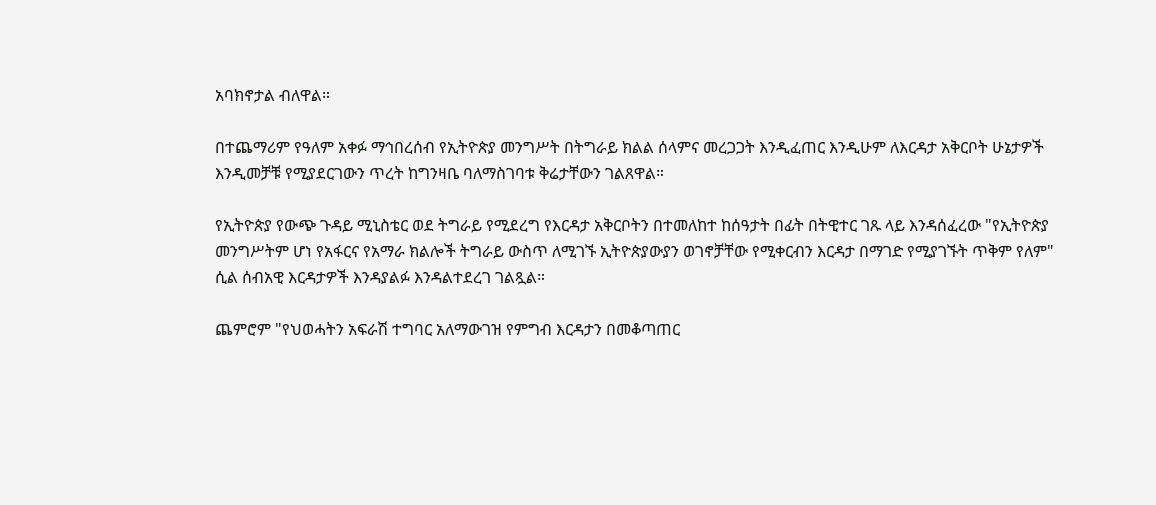አባክኖታል ብለዋል።

በተጨማሪም የዓለም አቀፉ ማኅበረሰብ የኢትዮጵያ መንግሥት በትግራይ ክልል ሰላምና መረጋጋት እንዲፈጠር እንዲሁም ለእርዳታ አቅርቦት ሁኔታዎች እንዲመቻቹ የሚያደርገውን ጥረት ከግንዛቤ ባለማስገባቱ ቅሬታቸውን ገልጸዋል።

የኢትዮጵያ የውጭ ጉዳይ ሚኒስቴር ወደ ትግራይ የሚደረግ የእርዳታ አቅርቦትን በተመለከተ ከሰዓታት በፊት በትዊተር ገጹ ላይ እንዳሰፈረው "የኢትዮጵያ መንግሥትም ሆነ የአፋርና የአማራ ክልሎች ትግራይ ውስጥ ለሚገኙ ኢትዮጵያውያን ወገኖቻቸው የሚቀርብን እርዳታ በማገድ የሚያገኙት ጥቅም የለም" ሲል ሰብአዊ እርዳታዎች እንዳያልፉ እንዳልተደረገ ገልጿል።

ጨምሮም "የህወሓትን አፍራሽ ተግባር አለማውገዝ የምግብ እርዳታን በመቆጣጠር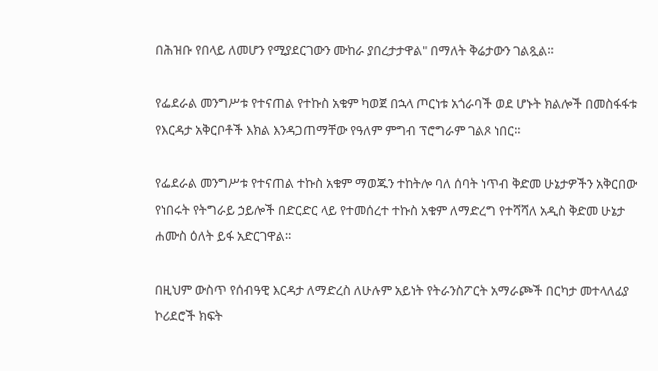በሕዝቡ የበላይ ለመሆን የሚያደርገውን ሙከራ ያበረታታዋል" በማለት ቅሬታውን ገልጿል።

የፌደራል መንግሥቱ የተናጠል የተኩስ አቁም ካወጀ በኋላ ጦርነቱ አጎራባች ወደ ሆኑት ክልሎች በመስፋፋቱ የእርዳታ አቅርቦቶች እክል እንዳጋጠማቸው የዓለም ምግብ ፕሮግራም ገልጾ ነበር።

የፌደራል መንግሥቱ የተናጠል ተኩስ አቁም ማወጁን ተከትሎ ባለ ሰባት ነጥብ ቅድመ ሁኔታዎችን አቅርበው የነበሩት የትግራይ ኃይሎች በድርድር ላይ የተመሰረተ ተኩስ አቁም ለማድረግ የተሻሻለ አዲስ ቅድመ ሁኔታ ሐሙስ ዕለት ይፋ አድርገዋል።

በዚህም ውስጥ የሰብዓዊ እርዳታ ለማድረስ ለሁሉም አይነት የትራንስፖርት አማራጮች በርካታ መተላለፊያ ኮሪደሮች ክፍት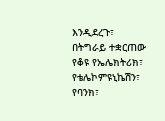እንዲደረጉ፣ በትግራይ ተቋርጠው የቆዩ የኤሌክትሪክ፣ የቴሌኮምዩኒኬሽን፣ የባንክ፣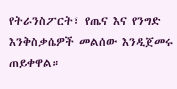የትራንስፖርት፣ የጤና እና የንግድ እንቅስቃሴዎች መልሰው እንዲጀመሩ ጠይቀዋል።